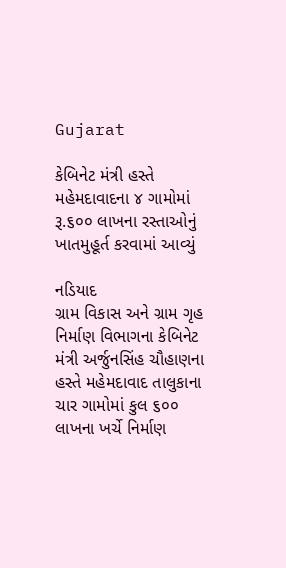Gujarat

કેબિનેટ મંત્રી હસ્તે મહેમદાવાદના ૪ ગામોમાં રૂ.૬૦૦ લાખના રસ્તાઓનું ખાતમુહૂર્ત કરવામાં આવ્યું

નડિયાદ
ગ્રામ વિકાસ અને ગ્રામ ગૃહ નિર્માણ વિભાગના કેબિનેટ મંત્રી અર્જુનસિંહ ચૌહાણના હસ્તે મહેમદાવાદ તાલુકાના ચાર ગામોમાં કુલ ૬૦૦ લાખના ખર્ચે નિર્માણ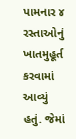પામનાર ૪ રસ્તાઓનું ખાતમુહૂર્ત કરવામાં આવ્યું હતું. જેમાં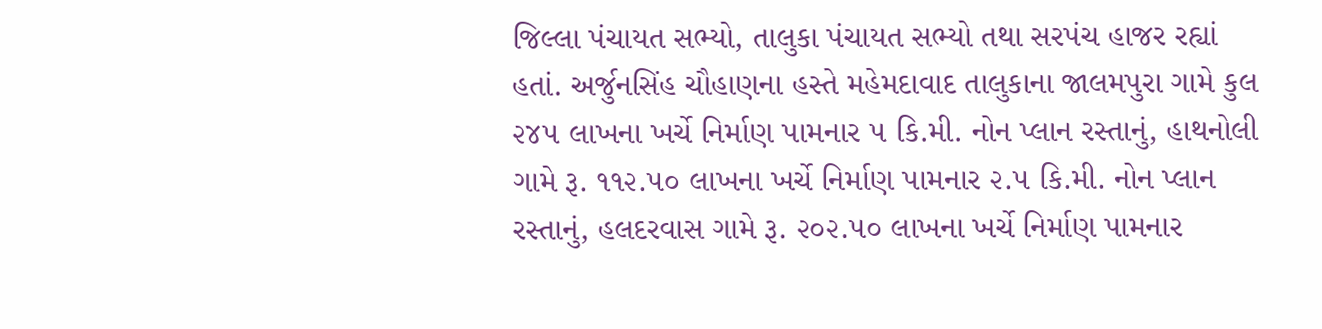જિલ્લા પંચાયત સભ્યો, તાલુકા પંચાયત સભ્યો તથા સરપંચ હાજર રહ્યાં હતાં. અર્જુનસિંહ ચૌહાણના હસ્તે મહેમદાવાદ તાલુકાના જાલમપુરા ગામે કુલ ૨૪૫ લાખના ખર્ચે નિર્માણ પામનાર ૫ કિ.મી. નોન પ્લાન રસ્તાનું, હાથનોલી ગામે રૂ. ૧૧૨.૫૦ લાખના ખર્ચે નિર્માણ પામનાર ૨.૫ કિ.મી. નોન પ્લાન રસ્તાનું, હલદરવાસ ગામે રૂ. ૨૦૨.૫૦ લાખના ખર્ચે નિર્માણ પામનાર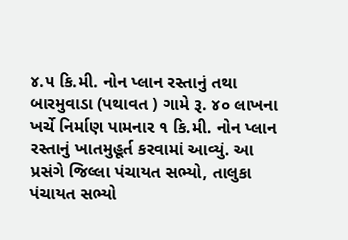૪.૫ કિ.મી. નોન પ્લાન રસ્તાનું તથા બારમુવાડા (પથાવત ) ગામે રૂ. ૪૦ લાખના ખર્ચે નિર્માણ પામનાર ૧ કિ.મી. નોન પ્લાન રસ્તાનું ખાતમુહૂર્ત કરવામાં આવ્યું. આ પ્રસંગે જિલ્લા પંચાયત સભ્યો, તાલુકા પંચાયત સભ્યો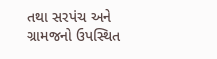તથા સરપંચ અને ગ્રામજનો ઉપસ્થિત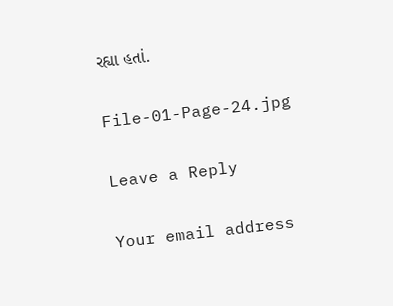રહ્યા હતાં.

File-01-Page-24.jpg

Leave a Reply

Your email address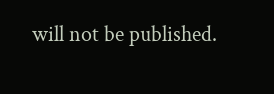will not be published.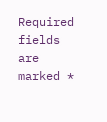Required fields are marked *